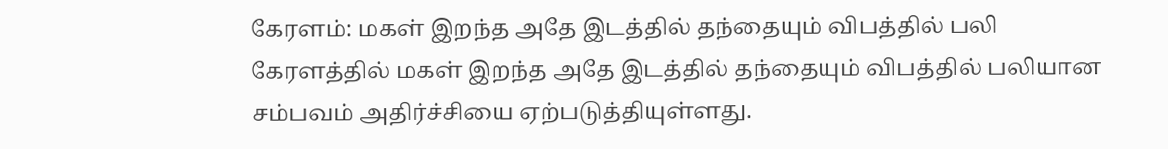கேரளம்: மகள் இறந்த அதே இடத்தில் தந்தையும் விபத்தில் பலி
கேரளத்தில் மகள் இறந்த அதே இடத்தில் தந்தையும் விபத்தில் பலியான சம்பவம் அதிர்ச்சியை ஏற்படுத்தியுள்ளது.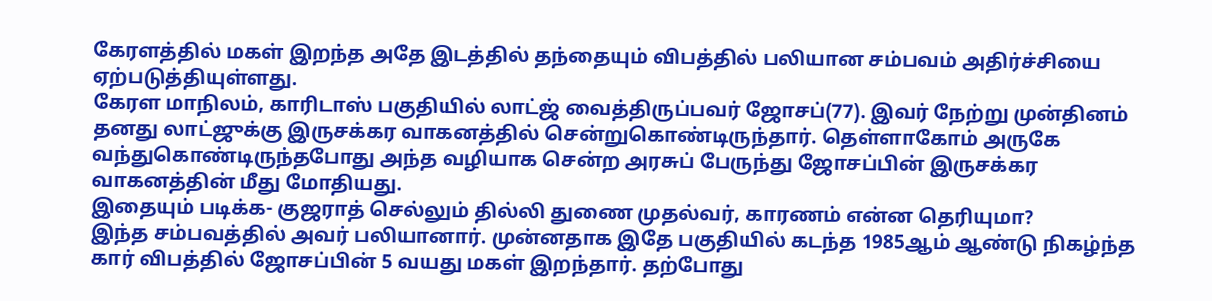கேரளத்தில் மகள் இறந்த அதே இடத்தில் தந்தையும் விபத்தில் பலியான சம்பவம் அதிர்ச்சியை ஏற்படுத்தியுள்ளது.
கேரள மாநிலம், காரிடாஸ் பகுதியில் லாட்ஜ் வைத்திருப்பவர் ஜோசப்(77). இவர் நேற்று முன்தினம் தனது லாட்ஜுக்கு இருசக்கர வாகனத்தில் சென்றுகொண்டிருந்தார். தெள்ளாகோம் அருகே வந்துகொண்டிருந்தபோது அந்த வழியாக சென்ற அரசுப் பேருந்து ஜோசப்பின் இருசக்கர வாகனத்தின் மீது மோதியது.
இதையும் படிக்க- குஜராத் செல்லும் தில்லி துணை முதல்வர், காரணம் என்ன தெரியுமா?
இந்த சம்பவத்தில் அவர் பலியானார். முன்னதாக இதே பகுதியில் கடந்த 1985ஆம் ஆண்டு நிகழ்ந்த கார் விபத்தில் ஜோசப்பின் 5 வயது மகள் இறந்தார். தற்போது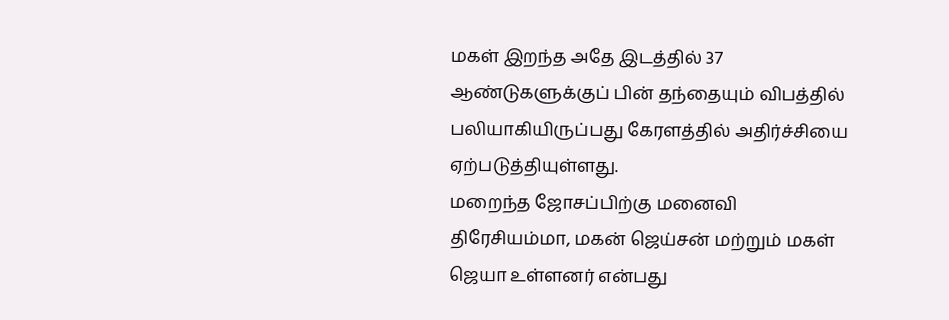மகள் இறந்த அதே இடத்தில் 37 ஆண்டுகளுக்குப் பின் தந்தையும் விபத்தில் பலியாகியிருப்பது கேரளத்தில் அதிர்ச்சியை ஏற்படுத்தியுள்ளது.
மறைந்த ஜோசப்பிற்கு மனைவி திரேசியம்மா, மகன் ஜெய்சன் மற்றும் மகள் ஜெயா உள்ளனர் என்பது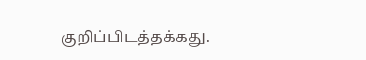குறிப்பிடத்தக்கது.